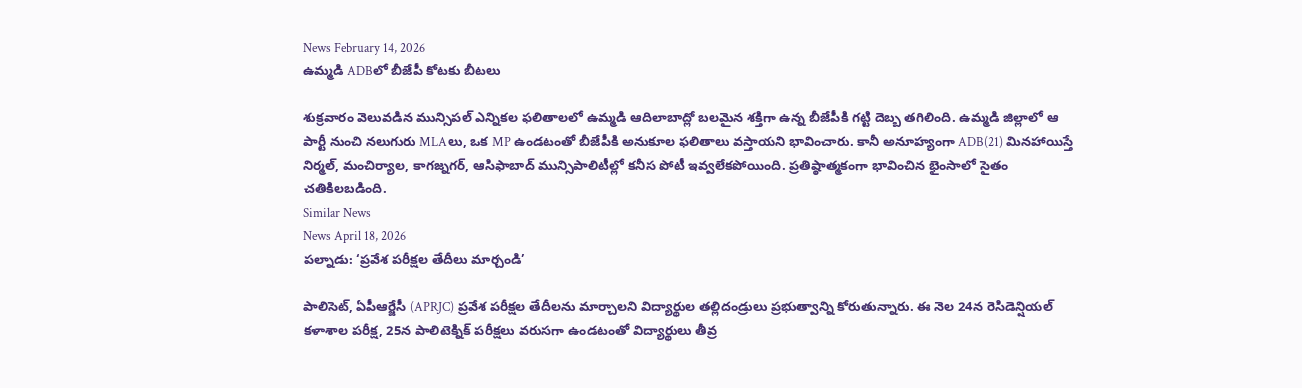News February 14, 2026
ఉమ్మడి ADBలో బీజేపీ కోటకు బీటలు

శుక్రవారం వెలువడిన మున్సిపల్ ఎన్నికల ఫలితాలలో ఉమ్మడి ఆదిలాబాద్లో బలమైన శక్తిగా ఉన్న బీజేపీకి గట్టి దెబ్బ తగిలింది. ఉమ్మడి జిల్లాలో ఆ పార్టీ నుంచి నలుగురు MLAలు, ఒక MP ఉండటంతో బీజేపీకి అనుకూల ఫలితాలు వస్తాయని భావించారు. కానీ అనూహ్యంగా ADB(21) మినహాయిస్తే నిర్మల్, మంచిర్యాల, కాగజ్నగర్, ఆసిఫాబాద్ మున్సిపాలిటీల్లో కనీస పోటీ ఇవ్వలేకపోయింది. ప్రతిష్ఠాత్మకంగా భావించిన భైంసాలో సైతం చతికిలబడింది.
Similar News
News April 18, 2026
పల్నాడు: ‘ప్రవేశ పరీక్షల తేదీలు మార్చండి’

పాలిసెట్, ఏపీఆర్జేసీ (APRJC) ప్రవేశ పరీక్షల తేదీలను మార్చాలని విద్యార్థుల తల్లిదండ్రులు ప్రభుత్వాన్ని కోరుతున్నారు. ఈ నెల 24న రెసిడెన్షియల్ కళాశాల పరీక్ష, 25న పాలిటెక్నిక్ పరీక్షలు వరుసగా ఉండటంతో విద్యార్థులు తీవ్ర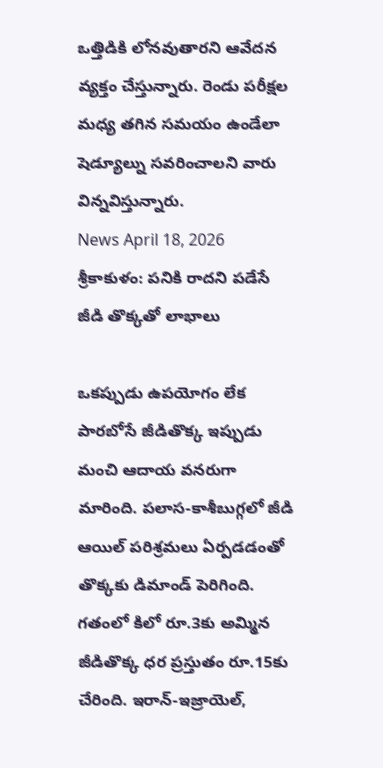ఒత్తిడికి లోనవుతారని ఆవేదన వ్యక్తం చేస్తున్నారు. రెండు పరీక్షల మధ్య తగిన సమయం ఉండేలా షెడ్యూల్ను సవరించాలని వారు విన్నవిస్తున్నారు.
News April 18, 2026
శ్రీకాకుళం: పనికి రాదని పడేసే జీడి తొక్కతో లాభాలు

ఒకప్పుడు ఉపయోగం లేక పారబోసే జీడితొక్క ఇప్పుడు మంచి ఆదాయ వనరుగా మారింది. పలాస-కాశీబుగ్గలో జీడి ఆయిల్ పరిశ్రమలు ఏర్పడడంతో తొక్కకు డిమాండ్ పెరిగింది. గతంలో కిలో రూ.3కు అమ్మిన జీడితొక్క ధర ప్రస్తుతం రూ.15కు చేరింది. ఇరాన్-ఇజ్రాయెల్,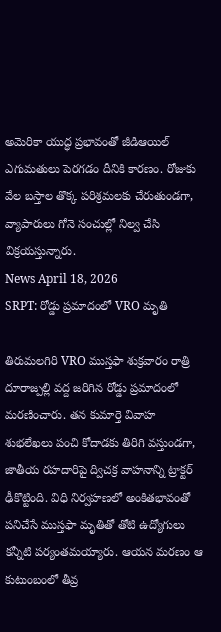అమెరికా యుద్ధ ప్రభావంతో జీడిఆయిల్ ఎగుమతులు పెరగడం దీనికి కారణం. రోజుకు వేల బస్తాల తొక్క పరిశ్రమలకు చేరుతుండగా, వ్యాపారులు గోనె సంచుల్లో నిల్వ చేసి విక్రయస్తున్నారు.
News April 18, 2026
SRPT: రోడ్డు ప్రమాదంలో VRO మృతి

తిరుమలగిరి VRO ముస్తఫా శుక్రవారం రాత్రి దూరాజ్పల్లి వద్ద జరిగిన రోడ్డు ప్రమాదంలో మరణించారు. తన కుమార్తె వివాహ శుభలేఖలు పంచి కోదాడకు తిరిగి వస్తుండగా, జాతీయ రహదారిపై ద్విచక్ర వాహనాన్ని ట్రాక్టర్ ఢీకొట్టింది. విధి నిర్వహణలో అంకితభావంతో పనిచేసే ముస్తఫా మృతితో తోటి ఉద్యోగులు కన్నీటి పర్యంతమయ్యారు. ఆయన మరణం ఆ కుటుంబంలో తీవ్ర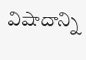విషాదాన్ని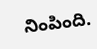నింపింది.